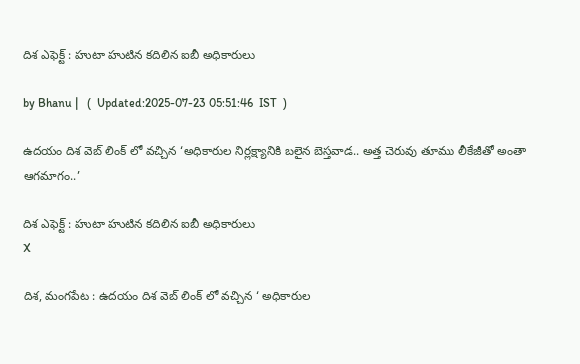దిశ ఎఫెక్ట్ : హుటా హుటిన కదిలిన ఐబీ అధికారులు

by Bhanu |   (  Updated:2025-07-23 05:51:46  IST  )

ఉదయం దిశ వెబ్ లింక్ లో వచ్చిన ‘అధికారుల నిర్లక్ష్యానికి బలైన బెస్తవాడ.. అత్త చెరువు తూము లీకేజీతో అంతా ఆగమాగం..’

దిశ ఎఫెక్ట్ : హుటా హుటిన కదిలిన ఐబీ అధికారులు
X

దిశ, మంగపేట : ఉదయం దిశ వెబ్ లింక్ లో వచ్చిన ‘ అధికారుల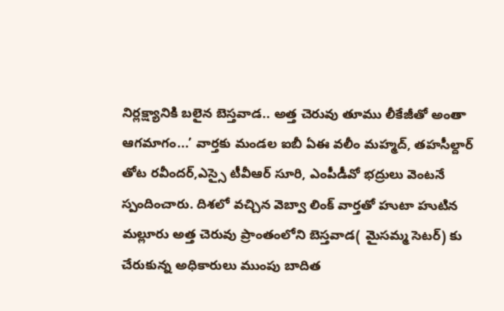నిర్లక్ష్యానికి బలైన బెస్తవాడ.. అత్త చెరువు తూము లీకేజీతో అంతా ఆగమాగం...’ వార్తకు మండల ఐబీ ఏఈ వలీం మహ్మద్, తహసీల్దార్ తోట రవీందర్,ఎస్సై టీవీఆర్ సూరి, ఎంపీడీవో భద్రులు వెంటనే స్పందించారు. దిశలో వచ్చిన వెబ్వా లింక్ వార్తతో హుటా హుటిన మల్లూరు అత్త చెరువు ప్రాంతంలోని బెస్తవాడ( మైసమ్మ సెటర్) కు చేరుకున్న అధికారులు ముంపు బాదిత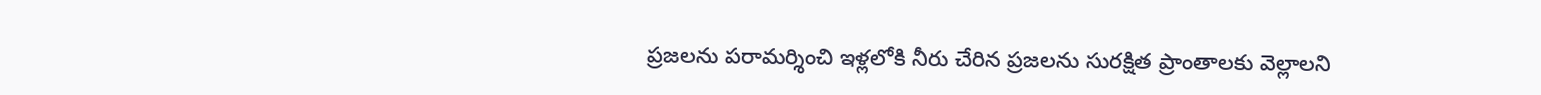ప్రజలను పరామర్శించి ఇళ్లలోకి నీరు చేరిన ప్రజలను సురక్షిత ప్రాంతాలకు వెల్లాలని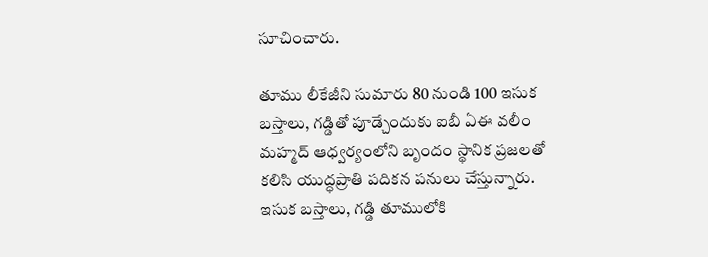సూచించారు.

తూము లీకేజీని సుమారు 80 నుండి 100 ఇసుక బస్తాలు, గడ్డితో పూడ్చేందుకు ఐబీ ఏఈ వలీం మహ్మద్ ఆధ్వర్యంలోని బృందం స్థానిక ప్రజలతో కలిసి యుద్ధప్రాతి పదికన పనులు చేస్తున్నారు. ఇసుక బస్తాలు, గడ్డి తూములోకి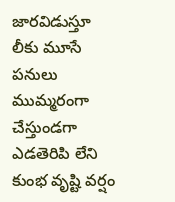జారవిడుస్తూ లీకు మూసే పనులు ముమ్మరంగా చేస్తుండగా ఎడతెరిపి లేని కుంభ వృష్టి వర్షం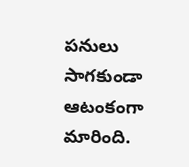పనులు సాగకుండా ఆటంకంగా మారింది.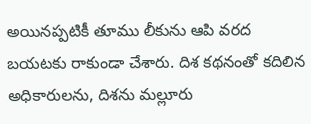అయినప్పటికీ తూము లీకును ఆపి వరద బయటకు రాకుండా చేశారు. దిశ కథనంతో కదిలిన అధికారులను, దిశను మల్లూరు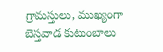గ్రామస్తులు, ముఖ్యంగా బెస్తవాడ కుటుంబాలు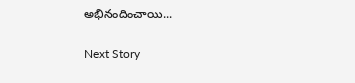అభినందించాయి...

Next Story